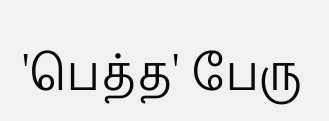'பெத்த' பேரு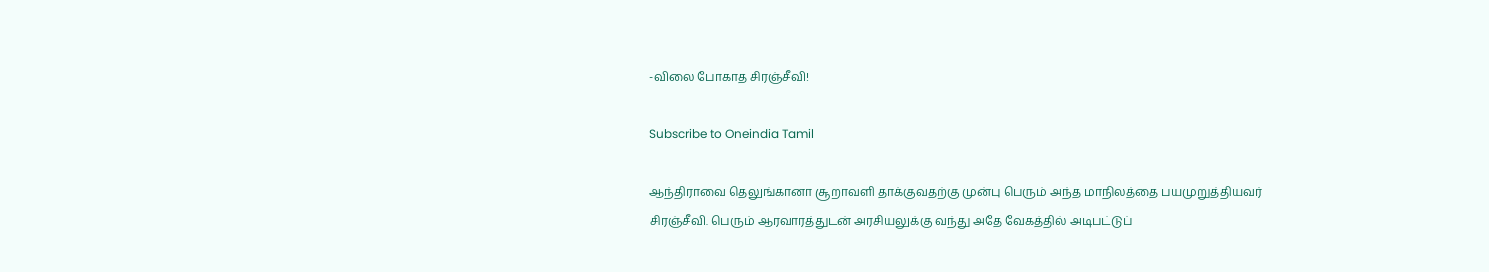-விலை போகாத சிரஞ்சீவி!

Subscribe to Oneindia Tamil

ஆந்திராவை தெலுங்கானா சூறாவளி தாக்குவதற்கு முன்பு பெரும் அந்த மாநிலத்தை பயமுறுத்தியவர் சிரஞ்சீவி. பெரும் ஆரவாரத்துடன் அரசியலுக்கு வந்து அதே வேகத்தில் அடிபட்டுப்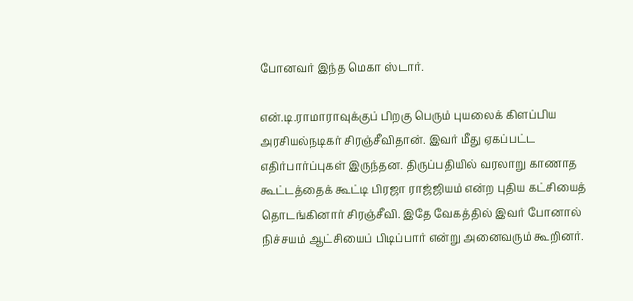போனவர் இந்த மெகா ஸ்டார்.

என்.டி.ராமாராவுக்குப் பிறகு பெரும் புயலைக் கிளப்பிய அரசியல்நடிகர் சிரஞ்சீவிதான். இவர் மீது ஏகப்பட்ட எதிர்பார்ப்புகள் இருந்தன. திருப்பதியில் வரலாறு காணாத கூட்டத்தைக் கூட்டி பிரஜா ராஜ்ஜியம் என்ற புதிய கட்சியைத் தொடங்கினார் சிரஞ்சீவி. இதே வேகத்தில் இவர் போனால் நிச்சயம் ஆட்சியைப் பிடிப்பார் என்று அனைவரும் கூறினர்.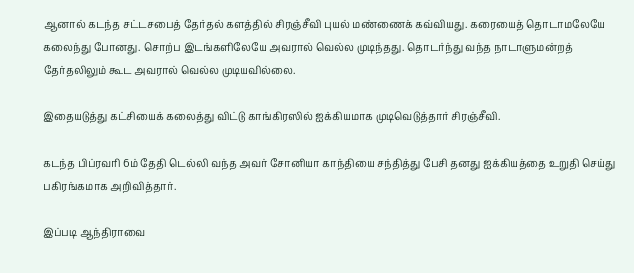ஆனால் கடந்த சட்டசபைத் தேர்தல் களத்தில் சிரஞ்சீவி புயல் மண்ணைக் கவ்வியது. கரையைத் தொடாமலேயே கலைந்து போனது. சொற்ப இடங்களிலேயே அவரால் வெல்ல முடிந்தது. தொடர்ந்து வந்த நாடாளுமன்றத் தேர்தலிலும் கூட அவரால் வெல்ல முடியவில்லை.

இதையடுத்து கட்சியைக் கலைத்து விட்டு காங்கிரஸில் ஐக்கியமாக முடிவெடுத்தார் சிரஞ்சீவி.

கடந்த பிப்ரவரி 6ம் தேதி டெல்லி வந்த அவர் சோனியா காந்தியை சந்தித்து பேசி தனது ஐக்கியத்தை உறுதி செய்து பகிரங்கமாக அறிவித்தார்.

இப்படி ஆந்திராவை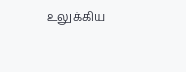உலுக்கிய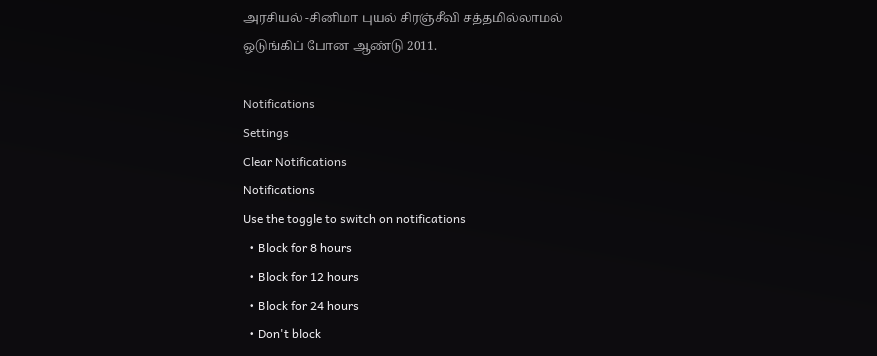அரசியல் -சினிமா புயல் சிரஞ்சீவி சத்தமில்லாமல் ஒடுங்கிப் போன ஆண்டு 2011.

Notifications
Settings
Clear Notifications
Notifications
Use the toggle to switch on notifications
  • Block for 8 hours
  • Block for 12 hours
  • Block for 24 hours
  • Don't block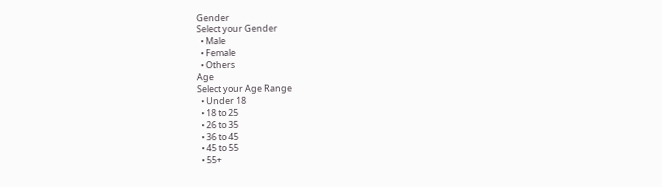Gender
Select your Gender
  • Male
  • Female
  • Others
Age
Select your Age Range
  • Under 18
  • 18 to 25
  • 26 to 35
  • 36 to 45
  • 45 to 55
  • 55+